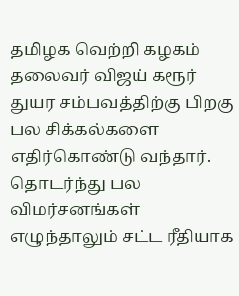தமிழக வெற்றி கழகம் தலைவர் விஜய் கரூர் துயர சம்பவத்திற்கு பிறகு பல சிக்கல்களை எதிர்கொண்டு வந்தார். தொடர்ந்து பல விமர்சனங்கள் எழுந்தாலும் சட்ட ரீதியாக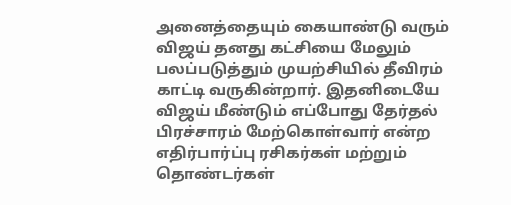அனைத்தையும் கையாண்டு வரும் விஜய் தனது கட்சியை மேலும் பலப்படுத்தும் முயற்சியில் தீவிரம் காட்டி வருகின்றார். இதனிடையே விஜய் மீண்டும் எப்போது தேர்தல் பிரச்சாரம் மேற்கொள்வார் என்ற எதிர்பார்ப்பு ரசிகர்கள் மற்றும் தொண்டர்கள்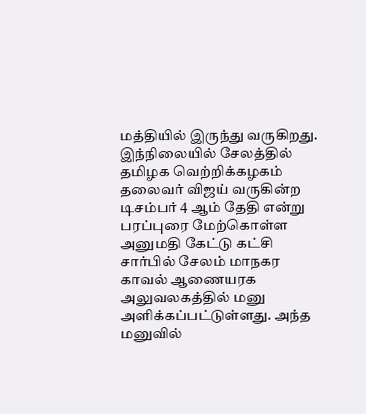மத்தியில் இருந்து வருகிறது.
இந்நிலையில் சேலத்தில் தமிழக வெற்றிக்கழகம் தலைவர் விஜய் வருகின்ற டிசம்பர் 4 ஆம் தேதி என்று பரப்புரை மேற்கொள்ள அனுமதி கேட்டு கட்சி சார்பில் சேலம் மாநகர காவல் ஆணையரக அலுவலகத்தில் மனு அளிக்கப்பட்டுள்ளது. அந்த மனுவில்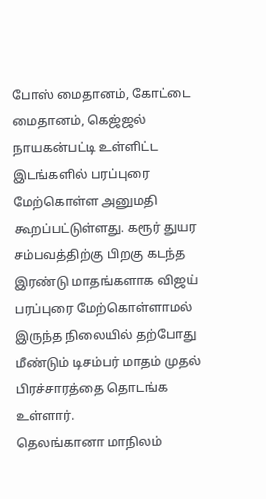போஸ் மைதானம், கோட்டை மைதானம், கெஜ்ஜல் நாயகன்பட்டி உள்ளிட்ட இடங்களில் பரப்புரை மேற்கொள்ள அனுமதி கூறப்பட்டுள்ளது. கரூர் துயர சம்பவத்திற்கு பிறகு கடந்த இரண்டு மாதங்களாக விஜய் பரப்புரை மேற்கொள்ளாமல் இருந்த நிலையில் தற்போது மீண்டும் டிசம்பர் மாதம் முதல் பிரச்சாரத்தை தொடங்க உள்ளார்.
தெலங்கானா மாநிலம்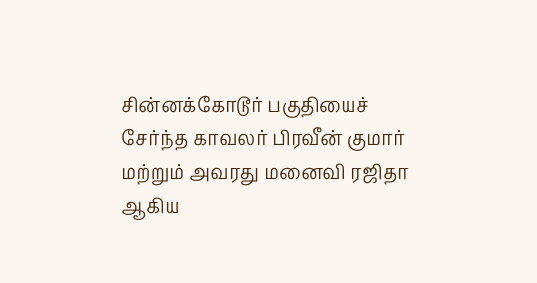சின்னக்கோடூர் பகுதியைச் சேர்ந்த காவலர் பிரவீன் குமார் மற்றும் அவரது மனைவி ரஜிதா ஆகிய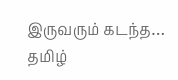இருவரும் கடந்த…
தமிழ்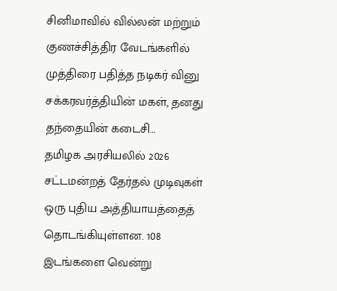சினிமாவில் வில்லன் மற்றும் குணச்சித்திர வேடங்களில் முத்திரை பதித்த நடிகர் வினு சக்கரவர்த்தியின் மகள், தனது தந்தையின் கடைசி…
தமிழக அரசியலில் 2026 சட்டமன்றத் தேர்தல் முடிவுகள் ஒரு புதிய அத்தியாயத்தைத் தொடங்கியுள்ளன. 108 இடங்களை வென்று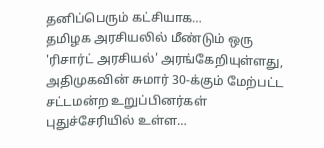தனிப்பெரும் கட்சியாக…
தமிழக அரசியலில் மீண்டும் ஒரு 'ரிசார்ட் அரசியல்' அரங்கேறியுள்ளது, அதிமுகவின் சுமார் 30-க்கும் மேற்பட்ட சட்டமன்ற உறுப்பினர்கள் புதுச்சேரியில் உள்ள…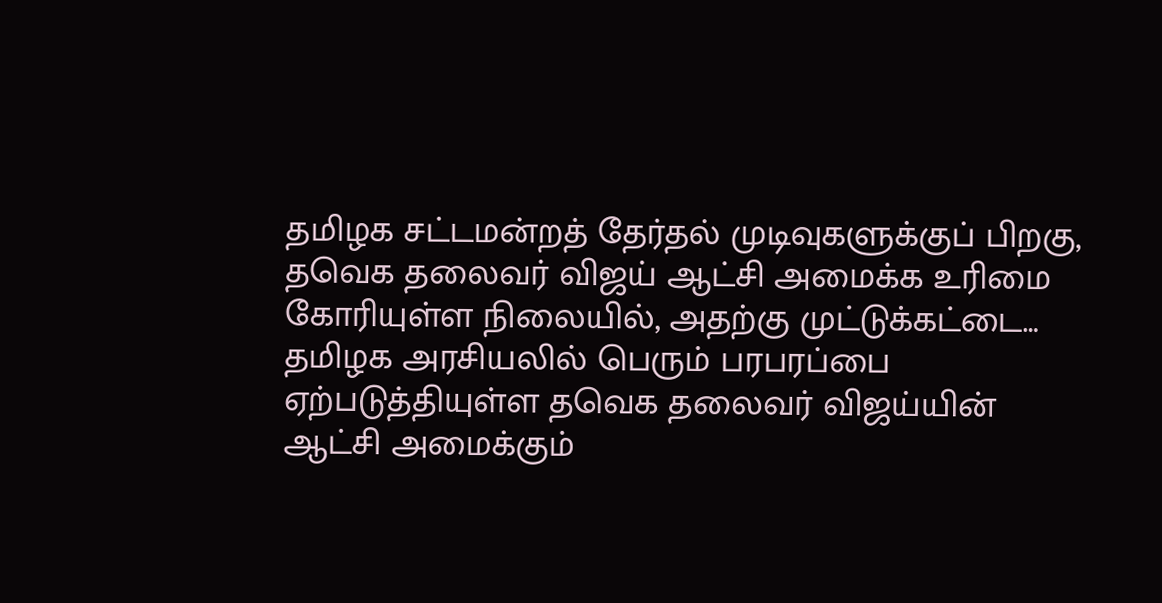தமிழக சட்டமன்றத் தேர்தல் முடிவுகளுக்குப் பிறகு, தவெக தலைவர் விஜய் ஆட்சி அமைக்க உரிமை கோரியுள்ள நிலையில், அதற்கு முட்டுக்கட்டை…
தமிழக அரசியலில் பெரும் பரபரப்பை ஏற்படுத்தியுள்ள தவெக தலைவர் விஜய்யின் ஆட்சி அமைக்கும்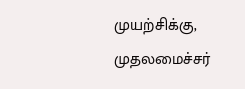முயற்சிக்கு, முதலமைச்சர்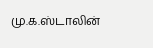மு.க.ஸ்டாலின்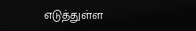எடுத்துள்ள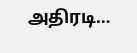அதிரடி…